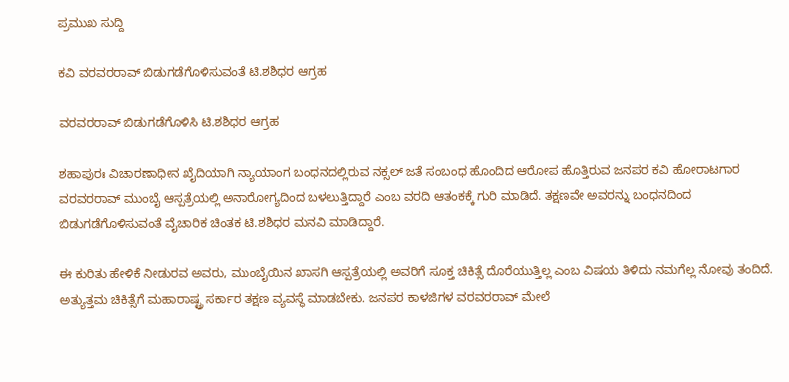ಪ್ರಮುಖ ಸುದ್ದಿ

ಕವಿ ವರವರರಾವ್ ಬಿಡುಗಡೆಗೊಳಿಸುವಂತೆ ಟಿ.ಶಶಿಧರ ಆಗ್ರಹ

ವರವರರಾವ್ ಬಿಡುಗಡೆಗೊಳಿಸಿ ಟಿ.ಶಶಿಧರ ಆಗ್ರಹ

ಶಹಾಪುರಃ ವಿಚಾರಣಾಧೀನ ಖೈದಿಯಾಗಿ ನ್ಯಾಯಾಂಗ ಬಂಧನದಲ್ಲಿರುವ ನಕ್ಸಲ್ ಜತೆ ಸಂಬಂಧ ಹೊಂದಿದ ಆರೋಪ ಹೊತ್ತಿರುವ ಜನಪರ ಕವಿ ಹೋರಾಟಗಾರ ವರವರರಾವ್ ಮುಂಬೈ ಆಸ್ಪತ್ರೆಯಲ್ಲಿ ಅನಾರೋಗ್ಯದಿಂದ ಬಳಲುತ್ತಿದ್ದಾರೆ ಎಂಬ ವರದಿ ಆತಂಕಕ್ಕೆ ಗುರಿ ಮಾಡಿದೆ. ತಕ್ಷಣವೇ ಅವರನ್ನು ಬಂಧನದಿಂದ ಬಿಡುಗಡೆಗೊಳಿಸುವಂತೆ ವೈಚಾರಿಕ ಚಿಂತಕ ಟಿ.ಶಶಿಧರ ಮನವಿ ಮಾಡಿದ್ದಾರೆ.

ಈ ಕುರಿತು ಹೇಳಿಕೆ ನೀಡುರವ ಅವರು, ಮುಂಬೈಯಿನ ಖಾಸಗಿ ಆಸ್ಪತ್ರೆಯಲ್ಲಿ ಅವರಿಗೆ ಸೂಕ್ತ ಚಿಕಿತ್ಸೆ ದೊರೆಯುತ್ತಿಲ್ಲ ಎಂಬ ವಿಷಯ ತಿಳಿದು ನಮಗೆಲ್ಲ ನೋವು ತಂದಿದೆ. ಅತ್ಯುತ್ತಮ ಚಿಕಿತ್ಸೆಗೆ ಮಹಾರಾಷ್ಟ್ರ ಸರ್ಕಾರ ತಕ್ಷಣ ವ್ಯವಸ್ಥೆ ಮಾಡಬೇಕು. ಜನಪರ ಕಾಳಜಿಗಳ ವರವರರಾವ್ ಮೇಲೆ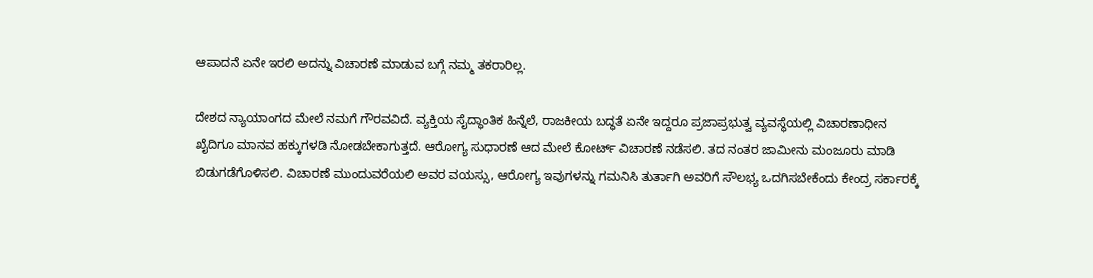ಆಪಾದನೆ ಏನೇ ಇರಲಿ ಅದನ್ನು ವಿಚಾರಣೆ ಮಾಡುವ ಬಗ್ಗೆ ನಮ್ಮ ತಕರಾರಿಲ್ಲ.

ದೇಶದ ನ್ಯಾಯಾಂಗದ ಮೇಲೆ ನಮಗೆ ಗೌರವವಿದೆ. ವ್ಯಕ್ತಿಯ ಸೈದ್ಧಾಂತಿಕ ಹಿನ್ನೆಲೆ, ರಾಜಕೀಯ ಬದ್ಧತೆ ಏನೇ ಇದ್ದರೂ ಪ್ರಜಾಪ್ರಭುತ್ವ ವ್ಯವಸ್ಥೆಯಲ್ಲಿ ವಿಚಾರಣಾಧೀನ ಖೈದಿಗೂ ಮಾನವ ಹಕ್ಕುಗಳಡಿ ನೋಡಬೇಕಾಗುತ್ತದೆ. ಆರೋಗ್ಯ ಸುಧಾರಣೆ ಆದ ಮೇಲೆ ಕೋರ್ಟ್ ವಿಚಾರಣೆ ನಡೆಸಲಿ. ತದ ನಂತರ ಜಾಮೀನು ಮಂಜೂರು ಮಾಡಿ ಬಿಡುಗಡೆಗೊಳಿಸಲಿ. ವಿಚಾರಣೆ ಮುಂದುವರೆಯಲಿ ಅವರ ವಯಸ್ಸು, ಆರೋಗ್ಯ ಇವುಗಳನ್ನು ಗಮನಿಸಿ ತುರ್ತಾಗಿ ಅವರಿಗೆ ಸೌಲಭ್ಯ ಒದಗಿಸಬೇಕೆಂದು ಕೇಂದ್ರ ಸರ್ಕಾರಕ್ಕೆ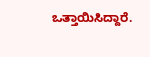ಒತ್ತಾಯಿಸಿದ್ದಾರೆ.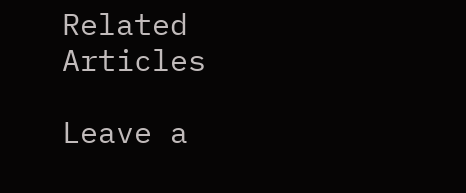Related Articles

Leave a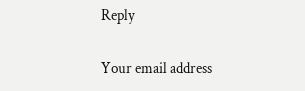Reply

Your email address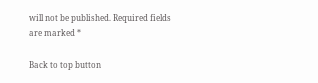will not be published. Required fields are marked *

Back to top button